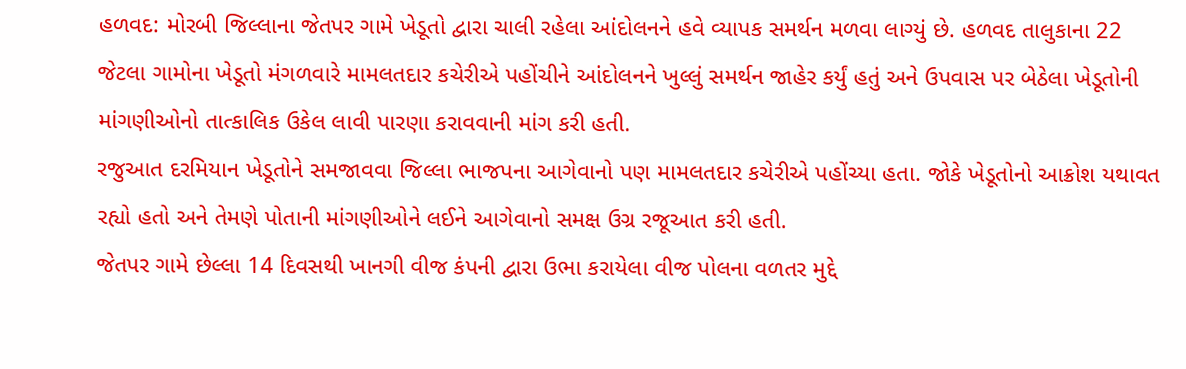હળવદ: મોરબી જિલ્લાના જેતપર ગામે ખેડૂતો દ્વારા ચાલી રહેલા આંદોલનને હવે વ્યાપક સમર્થન મળવા લાગ્યું છે. હળવદ તાલુકાના 22 જેટલા ગામોના ખેડૂતો મંગળવારે મામલતદાર કચેરીએ પહોંચીને આંદોલનને ખુલ્લું સમર્થન જાહેર કર્યું હતું અને ઉપવાસ પર બેઠેલા ખેડૂતોની માંગણીઓનો તાત્કાલિક ઉકેલ લાવી પારણા કરાવવાની માંગ કરી હતી.
રજુઆત દરમિયાન ખેડૂતોને સમજાવવા જિલ્લા ભાજપના આગેવાનો પણ મામલતદાર કચેરીએ પહોંચ્યા હતા. જોકે ખેડૂતોનો આક્રોશ યથાવત રહ્યો હતો અને તેમણે પોતાની માંગણીઓને લઈને આગેવાનો સમક્ષ ઉગ્ર રજૂઆત કરી હતી.
જેતપર ગામે છેલ્લા 14 દિવસથી ખાનગી વીજ કંપની દ્વારા ઉભા કરાયેલા વીજ પોલના વળતર મુદ્દે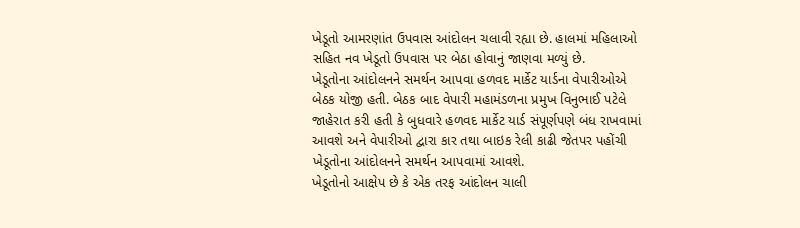ખેડૂતો આમરણાંત ઉપવાસ આંદોલન ચલાવી રહ્યા છે. હાલમાં મહિલાઓ સહિત નવ ખેડૂતો ઉપવાસ પર બેઠા હોવાનું જાણવા મળ્યું છે.
ખેડૂતોના આંદોલનને સમર્થન આપવા હળવદ માર્કેટ યાર્ડના વેપારીઓએ બેઠક યોજી હતી. બેઠક બાદ વેપારી મહામંડળના પ્રમુખ વિનુભાઈ પટેલે જાહેરાત કરી હતી કે બુધવારે હળવદ માર્કેટ યાર્ડ સંપૂર્ણપણે બંધ રાખવામાં આવશે અને વેપારીઓ દ્વારા કાર તથા બાઇક રેલી કાઢી જેતપર પહોંચી ખેડૂતોના આંદોલનને સમર્થન આપવામાં આવશે.
ખેડૂતોનો આક્ષેપ છે કે એક તરફ આંદોલન ચાલી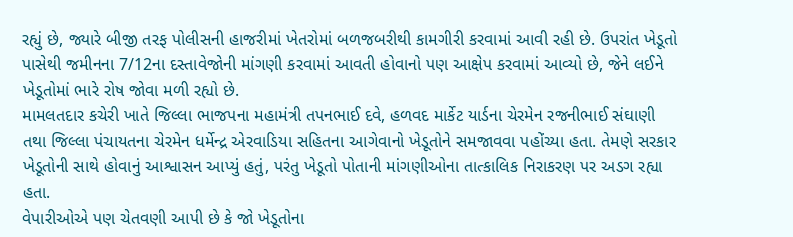રહ્યું છે, જ્યારે બીજી તરફ પોલીસની હાજરીમાં ખેતરોમાં બળજબરીથી કામગીરી કરવામાં આવી રહી છે. ઉપરાંત ખેડૂતો પાસેથી જમીનના 7/12ના દસ્તાવેજોની માંગણી કરવામાં આવતી હોવાનો પણ આક્ષેપ કરવામાં આવ્યો છે, જેને લઈને ખેડૂતોમાં ભારે રોષ જોવા મળી રહ્યો છે.
મામલતદાર કચેરી ખાતે જિલ્લા ભાજપના મહામંત્રી તપનભાઈ દવે, હળવદ માર્કેટ યાર્ડના ચેરમેન રજનીભાઈ સંઘાણી તથા જિલ્લા પંચાયતના ચેરમેન ધર્મેન્દ્ર એરવાડિયા સહિતના આગેવાનો ખેડૂતોને સમજાવવા પહોંચ્યા હતા. તેમણે સરકાર ખેડૂતોની સાથે હોવાનું આશ્વાસન આપ્યું હતું, પરંતુ ખેડૂતો પોતાની માંગણીઓના તાત્કાલિક નિરાકરણ પર અડગ રહ્યા હતા.
વેપારીઓએ પણ ચેતવણી આપી છે કે જો ખેડૂતોના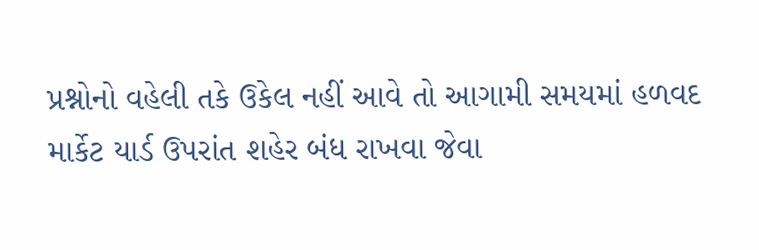પ્રશ્નોનો વહેલી તકે ઉકેલ નહીં આવે તો આગામી સમયમાં હળવદ માર્કેટ યાર્ડ ઉપરાંત શહેર બંધ રાખવા જેવા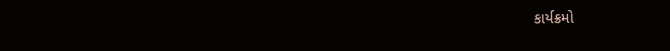કાર્યક્રમો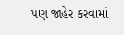પણ જાહેર કરવામાં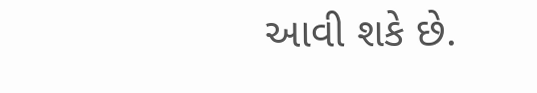આવી શકે છે.